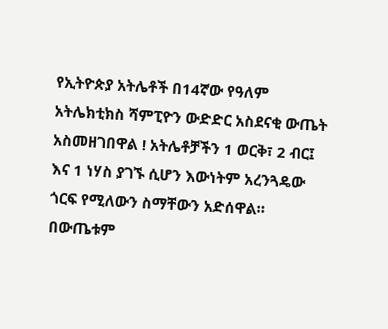የኢትዮጵያ አትሌቶች በ14ኛው የዓለም አትሌክቲክስ ሻምፒዮን ውድድር አስደናቂ ውጤት አስመዘገበዋል ! አትሌቶቻችን 1 ወርቅ፣ 2 ብር፤ እና 1 ነሃስ ያገኙ ሲሆን እውነትም አረንጓዴው ጎርፍ የሚለውን ስማቸውን አድሰዋል። በውጤቱም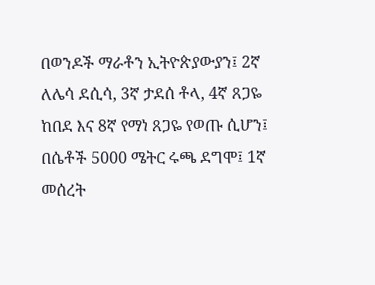በወንዶች ማራቶን ኢትዮጵያውያን፤ 2ኛ ለሌሳ ደሲሳ, 3ኛ ታደሰ ቶላ, 4ኛ ጸጋዬ ከበደ እና 8ኛ የማነ ጸጋዬ የወጡ ሲሆን፤ በሴቶች 5000 ሜትር ሩጫ ደግሞ፤ 1ኛ መሰረት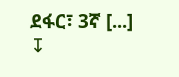ደፋር፣ 3ኛ [...]
↧